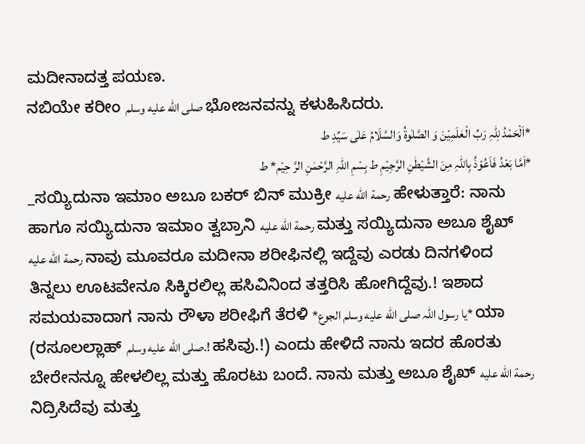ಮದೀನಾದತ್ತ ಪಯಣ.
ನಬಿಯೇ ಕರೀಂ صلى الله عليه وسلم ಭೋಜನವನ್ನು ಕಳುಹಿಸಿದರು.
*اَلْحَمْدُ لِلّٰہِ رَبِّ الْعٰلَمِیْنَ وَ الصَّلٰوۃُ وَالسَّلَامُ عَلٰی سَیِّدِ ط
*اَمَّا بَعْدُ فَاَعُوْذُ بِاللّٰہِ مِنَ الشَّیْطٰنِ الرَّجِیْمِ ط بِسْمِ اللہِ الرَّحْمٰنِ الرَّ حِیْم* ط
_ಸಯ್ಯಿದುನಾ ಇಮಾಂ ಅಬೂ ಬಕರ್ ಬಿನ್ ಮುಕ್ರೀ رحمة الله عليه ಹೇಳುತ್ತಾರೆ: ನಾನು ಹಾಗೂ ಸಯ್ಯಿದುನಾ ಇಮಾಂ ತ್ವಬ್ರಾನಿ رحمة الله عليه ಮತ್ತು ಸಯ್ಯಿದುನಾ ಅಬೂ ಶೈಖ್ رحمة الله عليه ನಾವು ಮೂವರೂ ಮದೀನಾ ಶರೀಫಿನಲ್ಲಿ ಇದ್ದೆವು ಎರಡು ದಿನಗಳಿಂದ ತಿನ್ನಲು ಊಟವೇನೂ ಸಿಕ್ಕಿರಲಿಲ್ಲ ಹಸಿವಿನಿಂದ ತತ್ತರಿಸಿ ಹೋಗಿದ್ದೆವು.! ಇಶಾದ ಸಮಯವಾದಾಗ ನಾನು ರೌಳಾ ಶರೀಫಿಗೆ ತೆರಳಿ *یا رسول اللّٰہ صلى الله عليه وسلم الجوع* ಯಾ (ರಸೂಲಲ್ಲಾಹ್ صلى الله عليه وسلم.! ಹಸಿವು.!) ಎಂದು ಹೇಳಿದೆ ನಾನು ಇದರ ಹೊರತು ಬೇರೇನನ್ನೂ ಹೇಳಲಿಲ್ಲ ಮತ್ತು ಹೊರಟು ಬಂದೆ. ನಾನು ಮತ್ತು ಅಬೂ ಶೈಖ್ رحمة الله عليه ನಿದ್ರಿಸಿದೆವು ಮತ್ತು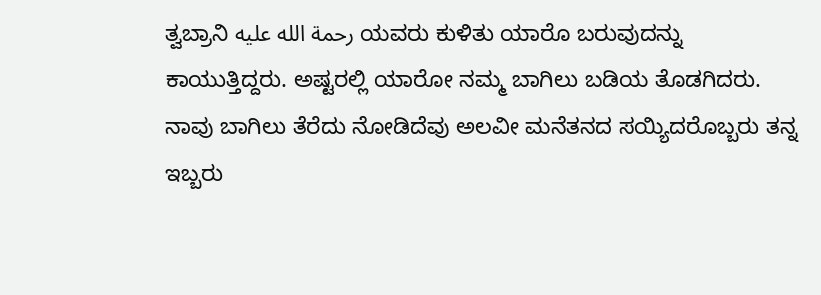ತ್ವಬ್ರಾನಿ رحمة الله عليه ಯವರು ಕುಳಿತು ಯಾರೊ ಬರುವುದನ್ನು ಕಾಯುತ್ತಿದ್ದರು. ಅಷ್ಟರಲ್ಲಿ ಯಾರೋ ನಮ್ಮ ಬಾಗಿಲು ಬಡಿಯ ತೊಡಗಿದರು. ನಾವು ಬಾಗಿಲು ತೆರೆದು ನೋಡಿದೆವು ಅಲವೀ ಮನೆತನದ ಸಯ್ಯಿದರೊಬ್ಬರು ತನ್ನ ಇಬ್ಬರು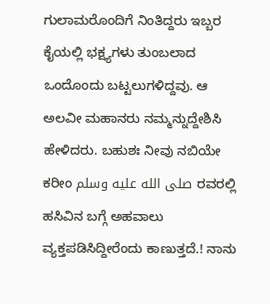ಗುಲಾಮರೊಂದಿಗೆ ನಿಂತಿದ್ದರು ಇಬ್ಬರ ಕೈಯಲ್ಲಿ ಭಕ್ಷ್ಯಗಳು ತುಂಬಲಾದ ಒಂದೊಂದು ಬಟ್ಟಲುಗಳಿದ್ದವು. ಆ ಅಲವೀ ಮಹಾನರು ನಮ್ಮನ್ನುದ್ದೇಶಿಸಿ ಹೇಳಿದರು. ಬಹುಶಃ ನೀವು ನಬಿಯೇ ಕರೀಂ صلى الله عليه وسلم ರವರಲ್ಲಿ ಹಸಿವಿನ ಬಗ್ಗೆ ಅಹವಾಲು ವ್ಯಕ್ತಪಡಿಸಿದ್ದೀರೆಂದು ಕಾಣುತ್ತದೆ.! ನಾನು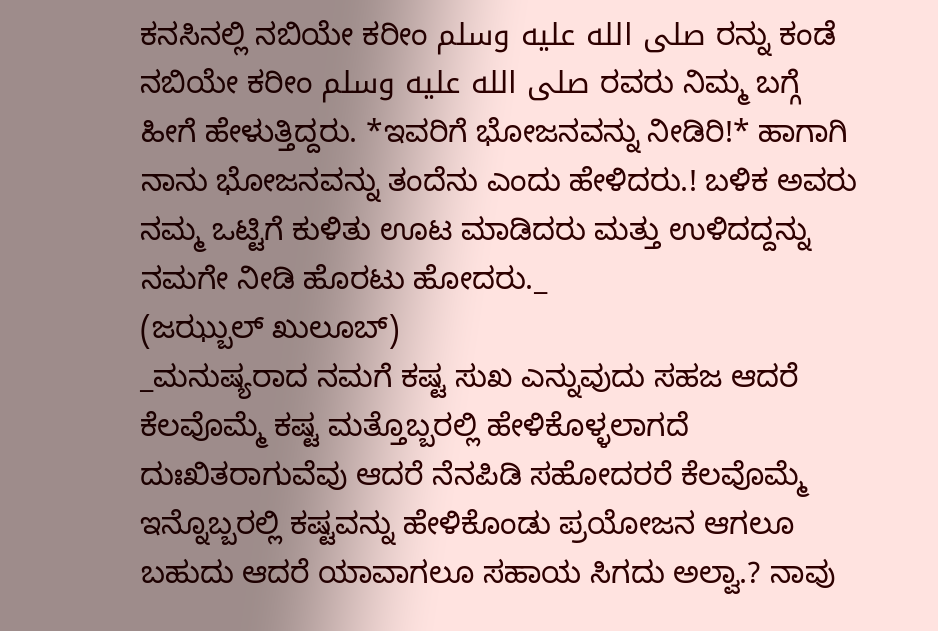ಕನಸಿನಲ್ಲಿ ನಬಿಯೇ ಕರೀಂ صلى الله عليه وسلم ರನ್ನು ಕಂಡೆ ನಬಿಯೇ ಕರೀಂ صلى الله عليه وسلم ರವರು ನಿಮ್ಮ ಬಗ್ಗೆ ಹೀಗೆ ಹೇಳುತ್ತಿದ್ದರು. *ಇವರಿಗೆ ಭೋಜನವನ್ನು ನೀಡಿರಿ!* ಹಾಗಾಗಿ ನಾನು ಭೋಜನವನ್ನು ತಂದೆನು ಎಂದು ಹೇಳಿದರು.! ಬಳಿಕ ಅವರು ನಮ್ಮ ಒಟ್ಟಿಗೆ ಕುಳಿತು ಊಟ ಮಾಡಿದರು ಮತ್ತು ಉಳಿದದ್ದನ್ನು ನಮಗೇ ನೀಡಿ ಹೊರಟು ಹೋದರು._
(ಜಝ್ಬುಲ್ ಖುಲೂಬ್)
_ಮನುಷ್ಯರಾದ ನಮಗೆ ಕಷ್ಟ ಸುಖ ಎನ್ನುವುದು ಸಹಜ ಆದರೆ ಕೆಲವೊಮ್ಮೆ ಕಷ್ಟ ಮತ್ತೊಬ್ಬರಲ್ಲಿ ಹೇಳಿಕೊಳ್ಳಲಾಗದೆ ದುಃಖಿತರಾಗುವೆವು ಆದರೆ ನೆನಪಿಡಿ ಸಹೋದರರೆ ಕೆಲವೊಮ್ಮೆ ಇನ್ನೊಬ್ಬರಲ್ಲಿ ಕಷ್ಟವನ್ನು ಹೇಳಿಕೊಂಡು ಪ್ರಯೋಜನ ಆಗಲೂ ಬಹುದು ಆದರೆ ಯಾವಾಗಲೂ ಸಹಾಯ ಸಿಗದು ಅಲ್ವಾ.? ನಾವು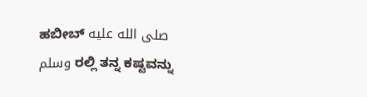ಹಬೀಬ್ صلى الله عليه وسلم ರಲ್ಲಿ ತನ್ನ ಕಷ್ಟವನ್ನು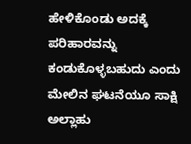ಹೇಳಿಕೊಂಡು ಅದಕ್ಕೆ ಪರಿಹಾರವನ್ನು ಕಂಡುಕೊಳ್ಳಬಹುದು ಎಂದು ಮೇಲಿನ ಘಟನೆಯೂ ಸಾಕ್ಷಿ ಅಲ್ಲಾಹು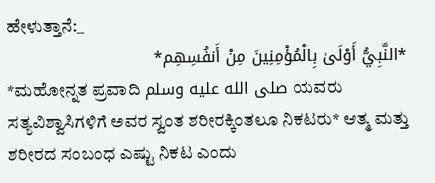ಹೇಳುತ್ತಾನೆ:_
*النَّبِيُّ أَوْلَىٰ بِالْمُؤْمِنِينَ مِنْ أَنفُسِهِم*
*ಮಹೋನ್ನತ ಪ್ರವಾದಿ صلى الله عليه وسلم ಯವರು ಸತ್ಯವಿಶ್ವಾಸಿಗಳಿಗೆ ಅವರ ಸ್ವಂತ ಶರೀರಕ್ಕಿಂತಲೂ ನಿಕಟರು* ಆತ್ಮ ಮತ್ತು ಶರೀರದ ಸಂಬಂಧ ಎಷ್ಟು ನಿಕಟ ಎಂದು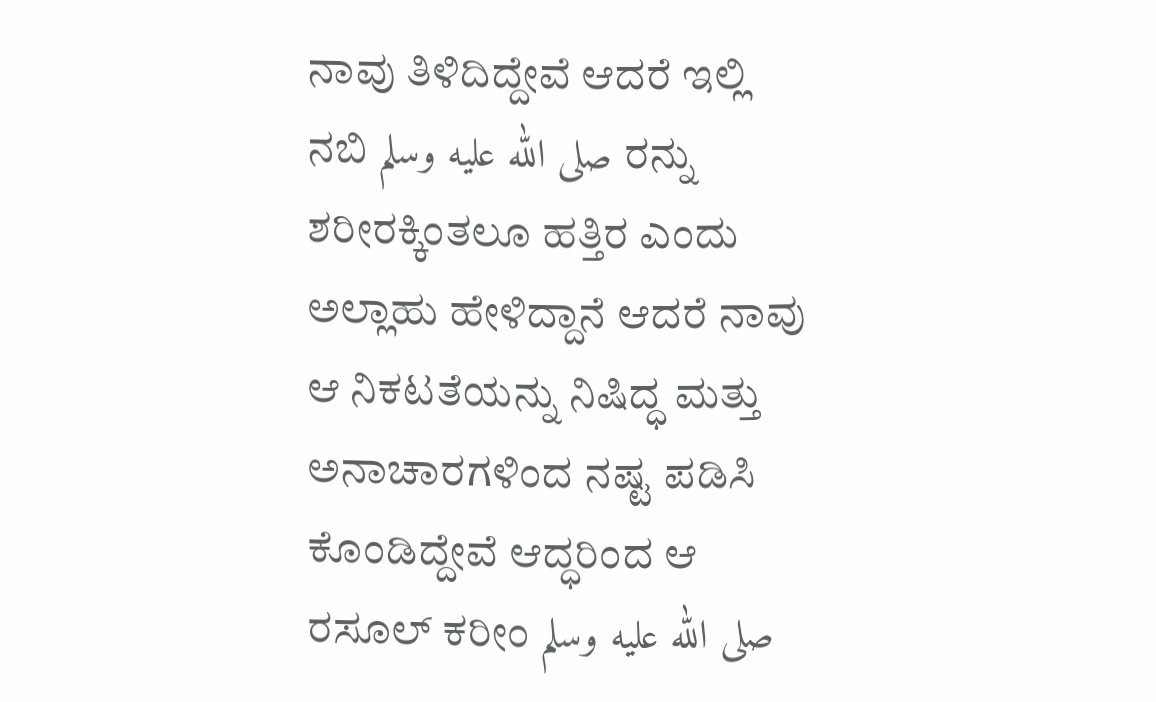ನಾವು ತಿಳಿದಿದ್ದೇವೆ ಆದರೆ ಇಲ್ಲಿ ನಬಿ صلى الله عليه وسلم ರನ್ನು ಶರೀರಕ್ಕಿಂತಲೂ ಹತ್ತಿರ ಎಂದು ಅಲ್ಲಾಹು ಹೇಳಿದ್ದಾನೆ ಆದರೆ ನಾವು ಆ ನಿಕಟತೆಯನ್ನು ನಿಷಿದ್ಧ ಮತ್ತು ಅನಾಚಾರಗಳಿಂದ ನಷ್ಟ ಪಡಿಸಿ ಕೊಂಡಿದ್ದೇವೆ ಆದ್ಧರಿಂದ ಆ ರಸೂಲ್ ಕರೀಂ صلى الله عليه وسلم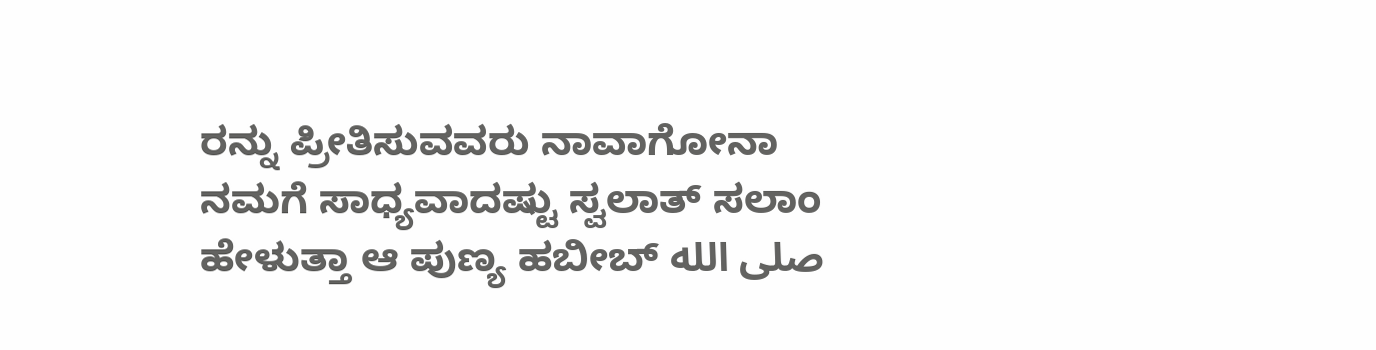ರನ್ನು ಪ್ರೀತಿಸುವವರು ನಾವಾಗೋನಾ ನಮಗೆ ಸಾಧ್ಯವಾದಷ್ಟು ಸ್ವಲಾತ್ ಸಲಾಂ ಹೇಳುತ್ತಾ ಆ ಪುಣ್ಯ ಹಬೀಬ್ صلى الله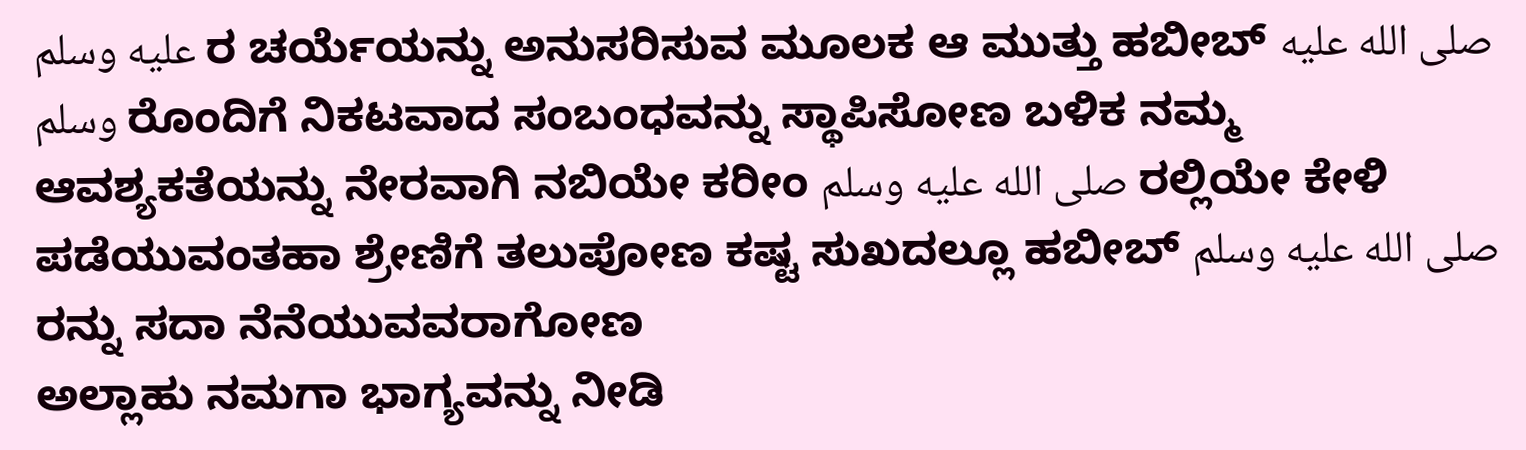عليه وسلم ರ ಚರ್ಯೆಯನ್ನು ಅನುಸರಿಸುವ ಮೂಲಕ ಆ ಮುತ್ತು ಹಬೀಬ್ صلى الله عليه وسلم ರೊಂದಿಗೆ ನಿಕಟವಾದ ಸಂಬಂಧವನ್ನು ಸ್ಥಾಪಿಸೋಣ ಬಳಿಕ ನಮ್ಮ ಆವಶ್ಯಕತೆಯನ್ನು ನೇರವಾಗಿ ನಬಿಯೇ ಕರೀಂ صلى الله عليه وسلم ರಲ್ಲಿಯೇ ಕೇಳಿ ಪಡೆಯುವಂತಹಾ ಶ್ರೇಣಿಗೆ ತಲುಪೋಣ ಕಷ್ಟ ಸುಖದಲ್ಲೂ ಹಬೀಬ್ صلى الله عليه وسلم ರನ್ನು ಸದಾ ನೆನೆಯುವವರಾಗೋಣ
ಅಲ್ಲಾಹು ನಮಗಾ ಭಾಗ್ಯವನ್ನು ನೀಡಿ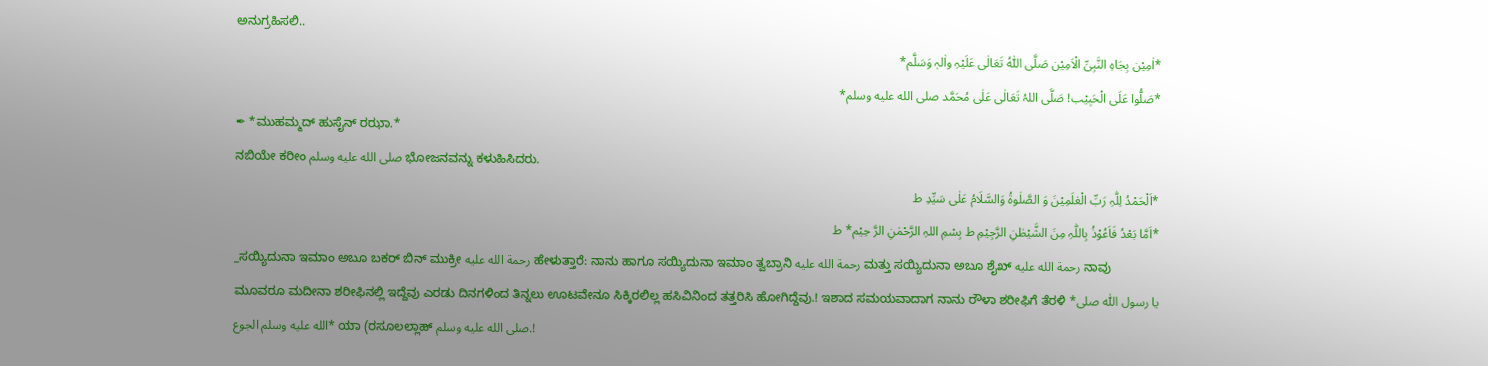ಅನುಗ್ರಹಿಸಲಿ..
*اٰمِیْن بِجَاہِ النَّبِیِّ الْاَمِیْن صَلَّی اللّٰہُ تَعَالٰی عَلَیْہِ واٰلہٖ وَسَلَّم*
*صَلُّوا عَلَی الْحَبِیْب! صَلَّی اللہُ تَعَالٰی عَلٰی مُحَمَّد صلى الله عليه وسلم*
✒ *ಮುಹಮ್ಮದ್ ಹುಸೈನ್ ರಝಾ.*
ನಬಿಯೇ ಕರೀಂ صلى الله عليه وسلم ಭೋಜನವನ್ನು ಕಳುಹಿಸಿದರು.
*اَلْحَمْدُ لِلّٰہِ رَبِّ الْعٰلَمِیْنَ وَ الصَّلٰوۃُ وَالسَّلَامُ عَلٰی سَیِّدِ ط
*اَمَّا بَعْدُ فَاَعُوْذُ بِاللّٰہِ مِنَ الشَّیْطٰنِ الرَّجِیْمِ ط بِسْمِ اللہِ الرَّحْمٰنِ الرَّ حِیْم* ط
_ಸಯ್ಯಿದುನಾ ಇಮಾಂ ಅಬೂ ಬಕರ್ ಬಿನ್ ಮುಕ್ರೀ رحمة الله عليه ಹೇಳುತ್ತಾರೆ: ನಾನು ಹಾಗೂ ಸಯ್ಯಿದುನಾ ಇಮಾಂ ತ್ವಬ್ರಾನಿ رحمة الله عليه ಮತ್ತು ಸಯ್ಯಿದುನಾ ಅಬೂ ಶೈಖ್ رحمة الله عليه ನಾವು ಮೂವರೂ ಮದೀನಾ ಶರೀಫಿನಲ್ಲಿ ಇದ್ದೆವು ಎರಡು ದಿನಗಳಿಂದ ತಿನ್ನಲು ಊಟವೇನೂ ಸಿಕ್ಕಿರಲಿಲ್ಲ ಹಸಿವಿನಿಂದ ತತ್ತರಿಸಿ ಹೋಗಿದ್ದೆವು.! ಇಶಾದ ಸಮಯವಾದಾಗ ನಾನು ರೌಳಾ ಶರೀಫಿಗೆ ತೆರಳಿ *یا رسول اللّٰہ صلى الله عليه وسلم الجوع* ಯಾ (ರಸೂಲಲ್ಲಾಹ್ صلى الله عليه وسلم.!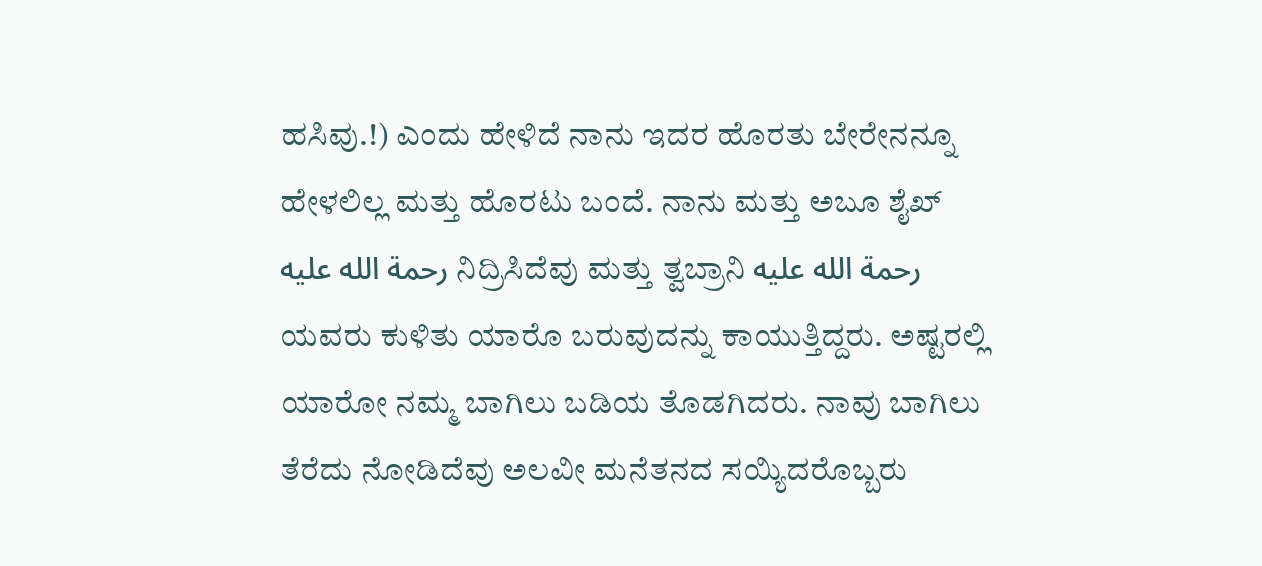ಹಸಿವು.!) ಎಂದು ಹೇಳಿದೆ ನಾನು ಇದರ ಹೊರತು ಬೇರೇನನ್ನೂ ಹೇಳಲಿಲ್ಲ ಮತ್ತು ಹೊರಟು ಬಂದೆ. ನಾನು ಮತ್ತು ಅಬೂ ಶೈಖ್ رحمة الله عليه ನಿದ್ರಿಸಿದೆವು ಮತ್ತು ತ್ವಬ್ರಾನಿ رحمة الله عليه ಯವರು ಕುಳಿತು ಯಾರೊ ಬರುವುದನ್ನು ಕಾಯುತ್ತಿದ್ದರು. ಅಷ್ಟರಲ್ಲಿ ಯಾರೋ ನಮ್ಮ ಬಾಗಿಲು ಬಡಿಯ ತೊಡಗಿದರು. ನಾವು ಬಾಗಿಲು ತೆರೆದು ನೋಡಿದೆವು ಅಲವೀ ಮನೆತನದ ಸಯ್ಯಿದರೊಬ್ಬರು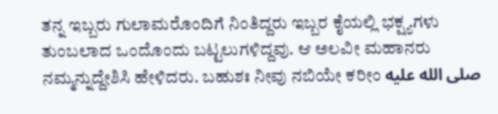ತನ್ನ ಇಬ್ಬರು ಗುಲಾಮರೊಂದಿಗೆ ನಿಂತಿದ್ದರು ಇಬ್ಬರ ಕೈಯಲ್ಲಿ ಭಕ್ಷ್ಯಗಳು ತುಂಬಲಾದ ಒಂದೊಂದು ಬಟ್ಟಲುಗಳಿದ್ದವು. ಆ ಅಲವೀ ಮಹಾನರು ನಮ್ಮನ್ನುದ್ದೇಶಿಸಿ ಹೇಳಿದರು. ಬಹುಶಃ ನೀವು ನಬಿಯೇ ಕರೀಂ صلى الله عليه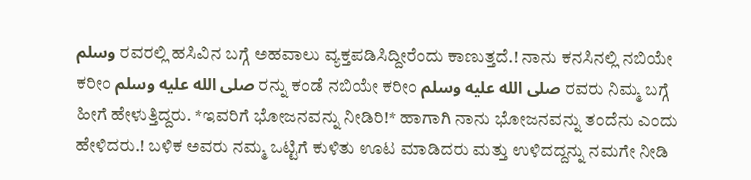وسلم ರವರಲ್ಲಿ ಹಸಿವಿನ ಬಗ್ಗೆ ಅಹವಾಲು ವ್ಯಕ್ತಪಡಿಸಿದ್ದೀರೆಂದು ಕಾಣುತ್ತದೆ.! ನಾನು ಕನಸಿನಲ್ಲಿ ನಬಿಯೇ ಕರೀಂ صلى الله عليه وسلم ರನ್ನು ಕಂಡೆ ನಬಿಯೇ ಕರೀಂ صلى الله عليه وسلم ರವರು ನಿಮ್ಮ ಬಗ್ಗೆ ಹೀಗೆ ಹೇಳುತ್ತಿದ್ದರು. *ಇವರಿಗೆ ಭೋಜನವನ್ನು ನೀಡಿರಿ!* ಹಾಗಾಗಿ ನಾನು ಭೋಜನವನ್ನು ತಂದೆನು ಎಂದು ಹೇಳಿದರು.! ಬಳಿಕ ಅವರು ನಮ್ಮ ಒಟ್ಟಿಗೆ ಕುಳಿತು ಊಟ ಮಾಡಿದರು ಮತ್ತು ಉಳಿದದ್ದನ್ನು ನಮಗೇ ನೀಡಿ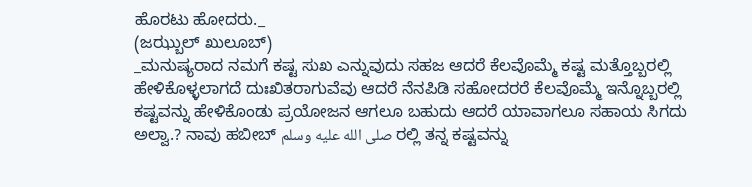ಹೊರಟು ಹೋದರು._
(ಜಝ್ಬುಲ್ ಖುಲೂಬ್)
_ಮನುಷ್ಯರಾದ ನಮಗೆ ಕಷ್ಟ ಸುಖ ಎನ್ನುವುದು ಸಹಜ ಆದರೆ ಕೆಲವೊಮ್ಮೆ ಕಷ್ಟ ಮತ್ತೊಬ್ಬರಲ್ಲಿ ಹೇಳಿಕೊಳ್ಳಲಾಗದೆ ದುಃಖಿತರಾಗುವೆವು ಆದರೆ ನೆನಪಿಡಿ ಸಹೋದರರೆ ಕೆಲವೊಮ್ಮೆ ಇನ್ನೊಬ್ಬರಲ್ಲಿ ಕಷ್ಟವನ್ನು ಹೇಳಿಕೊಂಡು ಪ್ರಯೋಜನ ಆಗಲೂ ಬಹುದು ಆದರೆ ಯಾವಾಗಲೂ ಸಹಾಯ ಸಿಗದು ಅಲ್ವಾ.? ನಾವು ಹಬೀಬ್ صلى الله عليه وسلم ರಲ್ಲಿ ತನ್ನ ಕಷ್ಟವನ್ನು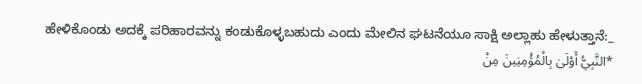ಹೇಳಿಕೊಂಡು ಅದಕ್ಕೆ ಪರಿಹಾರವನ್ನು ಕಂಡುಕೊಳ್ಳಬಹುದು ಎಂದು ಮೇಲಿನ ಘಟನೆಯೂ ಸಾಕ್ಷಿ ಅಲ್ಲಾಹು ಹೇಳುತ್ತಾನೆ:_
*النَّبِيُّ أَوْلَىٰ بِالْمُؤْمِنِينَ مِنْ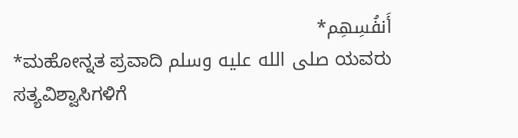أَنفُسِهِم*
*ಮಹೋನ್ನತ ಪ್ರವಾದಿ صلى الله عليه وسلم ಯವರು ಸತ್ಯವಿಶ್ವಾಸಿಗಳಿಗೆ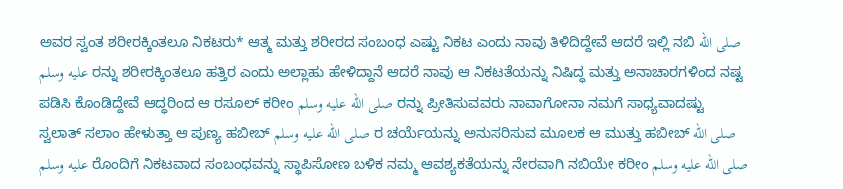ಅವರ ಸ್ವಂತ ಶರೀರಕ್ಕಿಂತಲೂ ನಿಕಟರು* ಆತ್ಮ ಮತ್ತು ಶರೀರದ ಸಂಬಂಧ ಎಷ್ಟು ನಿಕಟ ಎಂದು ನಾವು ತಿಳಿದಿದ್ದೇವೆ ಆದರೆ ಇಲ್ಲಿ ನಬಿ صلى الله عليه وسلم ರನ್ನು ಶರೀರಕ್ಕಿಂತಲೂ ಹತ್ತಿರ ಎಂದು ಅಲ್ಲಾಹು ಹೇಳಿದ್ದಾನೆ ಆದರೆ ನಾವು ಆ ನಿಕಟತೆಯನ್ನು ನಿಷಿದ್ಧ ಮತ್ತು ಅನಾಚಾರಗಳಿಂದ ನಷ್ಟ ಪಡಿಸಿ ಕೊಂಡಿದ್ದೇವೆ ಆದ್ಧರಿಂದ ಆ ರಸೂಲ್ ಕರೀಂ صلى الله عليه وسلم ರನ್ನು ಪ್ರೀತಿಸುವವರು ನಾವಾಗೋನಾ ನಮಗೆ ಸಾಧ್ಯವಾದಷ್ಟು ಸ್ವಲಾತ್ ಸಲಾಂ ಹೇಳುತ್ತಾ ಆ ಪುಣ್ಯ ಹಬೀಬ್ صلى الله عليه وسلم ರ ಚರ್ಯೆಯನ್ನು ಅನುಸರಿಸುವ ಮೂಲಕ ಆ ಮುತ್ತು ಹಬೀಬ್ صلى الله عليه وسلم ರೊಂದಿಗೆ ನಿಕಟವಾದ ಸಂಬಂಧವನ್ನು ಸ್ಥಾಪಿಸೋಣ ಬಳಿಕ ನಮ್ಮ ಆವಶ್ಯಕತೆಯನ್ನು ನೇರವಾಗಿ ನಬಿಯೇ ಕರೀಂ صلى الله عليه وسلم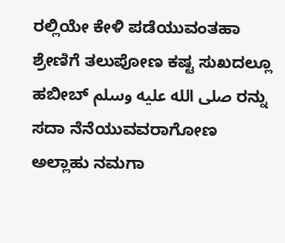ರಲ್ಲಿಯೇ ಕೇಳಿ ಪಡೆಯುವಂತಹಾ ಶ್ರೇಣಿಗೆ ತಲುಪೋಣ ಕಷ್ಟ ಸುಖದಲ್ಲೂ ಹಬೀಬ್ صلى الله عليه وسلم ರನ್ನು ಸದಾ ನೆನೆಯುವವರಾಗೋಣ
ಅಲ್ಲಾಹು ನಮಗಾ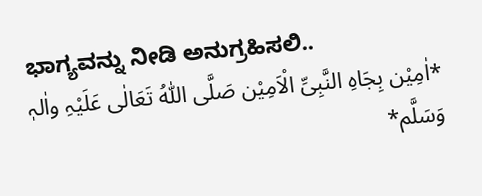ಭಾಗ್ಯವನ್ನು ನೀಡಿ ಅನುಗ್ರಹಿಸಲಿ..
*اٰمِیْن بِجَاہِ النَّبِیِّ الْاَمِیْن صَلَّی اللّٰہُ تَعَالٰی عَلَیْہِ واٰلہٖ وَسَلَّم*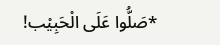*صَلُّوا عَلَی الْحَبِیْب!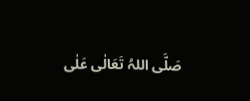صَلَّی اللہُ تَعَالٰی عَلٰی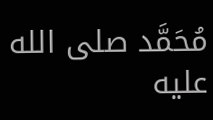مُحَمَّد صلى الله عليه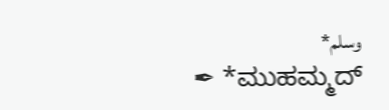وسلم*
✒ *ಮುಹಮ್ಮದ್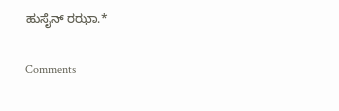ಹುಸೈನ್ ರಝಾ.*

Comments